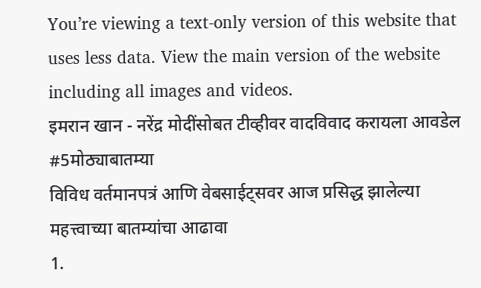You’re viewing a text-only version of this website that uses less data. View the main version of the website including all images and videos.
इमरान खान - नरेंद्र मोदींसोबत टीव्हीवर वादविवाद करायला आवडेल #5मोठ्याबातम्या
विविध वर्तमानपत्रं आणि वेबसाईट्सवर आज प्रसिद्ध झालेल्या महत्त्वाच्या बातम्यांचा आढावा
1.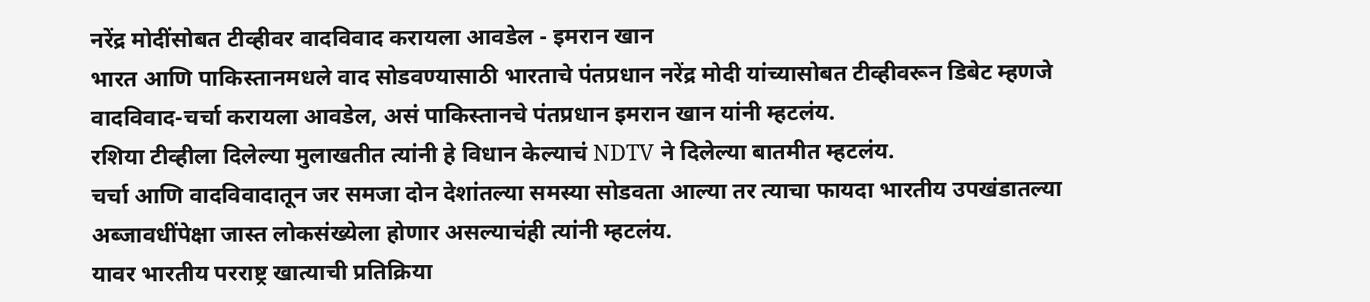नरेंद्र मोदींसोबत टीव्हीवर वादविवाद करायला आवडेल - इमरान खान
भारत आणि पाकिस्तानमधले वाद सोडवण्यासाठी भारताचे पंतप्रधान नरेंद्र मोदी यांच्यासोबत टीव्हीवरून डिबेट म्हणजे वादविवाद-चर्चा करायला आवडेल, असं पाकिस्तानचे पंतप्रधान इमरान खान यांनी म्हटलंय.
रशिया टीव्हीला दिलेल्या मुलाखतीत त्यांनी हे विधान केल्याचं NDTV ने दिलेल्या बातमीत म्हटलंय.
चर्चा आणि वादविवादातून जर समजा दोन देशांतल्या समस्या सोडवता आल्या तर त्याचा फायदा भारतीय उपखंडातल्या अब्जावधींपेक्षा जास्त लोकसंख्येला होणार असल्याचंही त्यांनी म्हटलंय.
यावर भारतीय परराष्ट्र खात्याची प्रतिक्रिया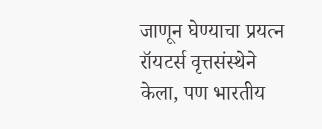जाणून घेण्याचा प्रयत्न रॉयटर्स वृत्तसंस्थेने केला, पण भारतीय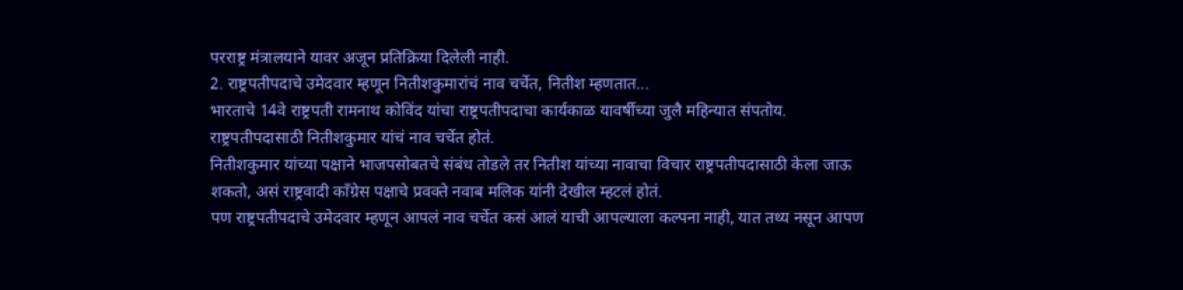परराष्ट्र मंत्रालयाने यावर अजून प्रतिक्रिया दिलेली नाही.
2. राष्ट्रपतीपदाचे उमेदवार म्हणून नितीशकुमारांचं नाव चर्चेत, नितीश म्हणतात...
भारताचे 14वे राष्ट्रपती रामनाथ कोविंद यांचा राष्ट्रपतीपदाचा कार्यकाळ यावर्षीच्या जुलै महिन्यात संपतोय. राष्ट्रपतीपदासाठी नितीशकुमार यांचं नाव चर्चेत होतं.
नितीशकुमार यांच्या पक्षाने भाजपसोबतचे संबंध तोडले तर नितीश यांच्या नावाचा विचार राष्ट्रपतीपदासाठी केला जाऊ शकतो, असं राष्ट्रवादी काँग्रेस पक्षाचे प्रवक्ते नवाब मलिक यांनी देखील म्हटलं होतं.
पण राष्ट्रपतीपदाचे उमेदवार म्हणून आपलं नाव चर्चेत कसं आलं याची आपल्याला कल्पना नाही, यात तथ्य नसून आपण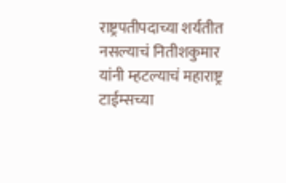राष्ट्रपतीपदाच्या शर्यतीत नसल्याचं नितीशकुमार यांनी म्हटल्याचं महाराष्ट्र टाईम्सच्या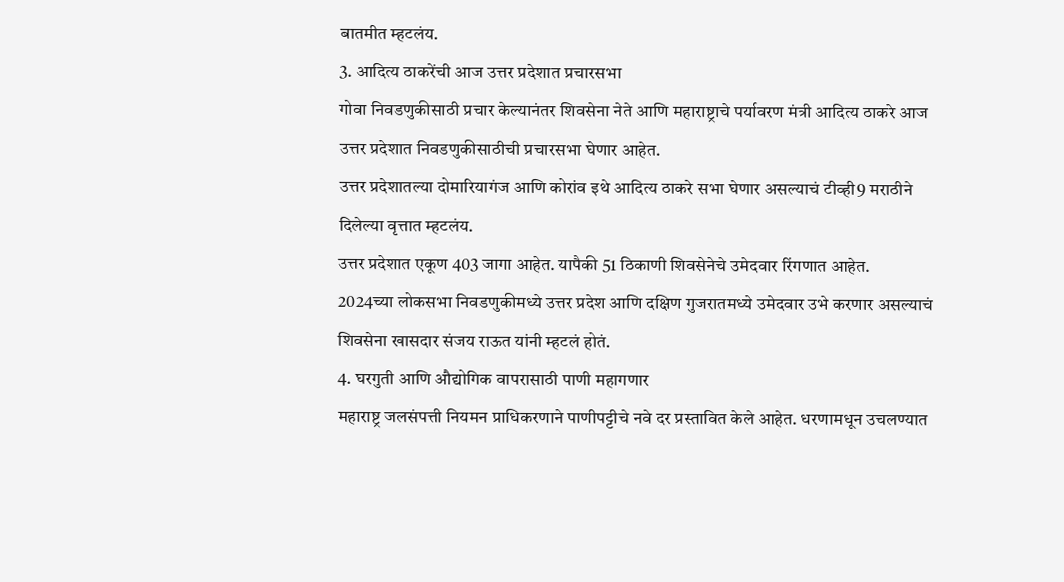बातमीत म्हटलंय.
3. आदित्य ठाकरेंची आज उत्तर प्रदेशात प्रचारसभा
गोवा निवडणुकीसाठी प्रचार केल्यानंतर शिवसेना नेते आणि महाराष्ट्राचे पर्यावरण मंत्री आदित्य ठाकरे आज उत्तर प्रदेशात निवडणुकीसाठीची प्रचारसभा घेणार आहेत.
उत्तर प्रदेशातल्या दोमारियागंज आणि कोरांव इथे आदित्य ठाकरे सभा घेणार असल्याचं टीव्ही9 मराठीने दिलेल्या वृत्तात म्हटलंय.
उत्तर प्रदेशात एकूण 403 जागा आहेत. यापैकी 51 ठिकाणी शिवसेनेचे उमेदवार रिंगणात आहेत.
2024च्या लोकसभा निवडणुकीमध्ये उत्तर प्रदेश आणि दक्षिण गुजरातमध्ये उमेदवार उभे करणार असल्याचं शिवसेना खासदार संजय राऊत यांनी म्हटलं होतं.
4. घरगुती आणि औद्योगिक वापरासाठी पाणी महागणार
महाराष्ट्र जलसंपत्ती नियमन प्राधिकरणाने पाणीपट्टीचे नवे दर प्रस्तावित केले आहेत. धरणामधून उचलण्यात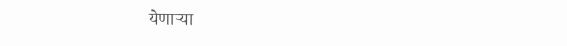येणाऱ्या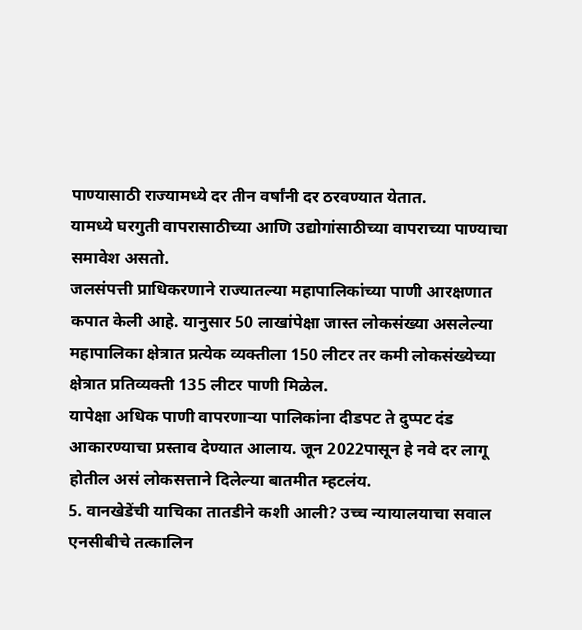पाण्यासाठी राज्यामध्ये दर तीन वर्षांनी दर ठरवण्यात येतात.
यामध्ये घरगुती वापरासाठीच्या आणि उद्योगांसाठीच्या वापराच्या पाण्याचा समावेश असतो.
जलसंपत्ती प्राधिकरणाने राज्यातल्या महापालिकांच्या पाणी आरक्षणात कपात केली आहे. यानुसार 50 लाखांपेक्षा जास्त लोकसंख्या असलेल्या महापालिका क्षेत्रात प्रत्येक व्यक्तीला 150 लीटर तर कमी लोकसंख्येच्या क्षेत्रात प्रतिव्यक्ती 135 लीटर पाणी मिळेल.
यापेक्षा अधिक पाणी वापरणाऱ्या पालिकांना दीडपट ते दुप्पट दंड आकारण्याचा प्रस्ताव देण्यात आलाय. जून 2022पासून हे नवे दर लागू होतील असं लोकसत्ताने दिलेल्या बातमीत म्हटलंय.
5. वानखेडेंची याचिका तातडीने कशी आली? उच्च न्यायालयाचा सवाल
एनसीबीचे तत्कालिन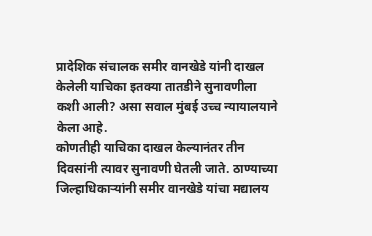प्रादेशिक संचालक समीर वानखेडे यांनी दाखल केलेली याचिका इतक्या तातडीने सुनावणीला कशी आली? असा सवाल मुंबई उच्च न्यायालयाने केला आहे.
कोणतीही याचिका दाखल केल्यानंतर तीन दिवसांनी त्यावर सुनावणी घेतली जाते. ठाण्याच्या जिल्हाधिकाऱ्यांनी समीर वानखेडे यांचा मद्यालय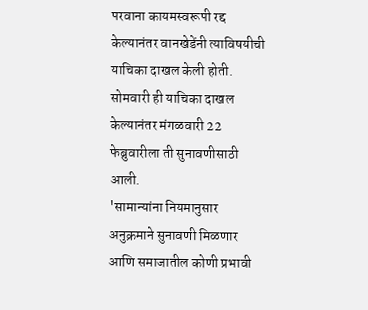परवाना कायमस्वरूपी रद्द केल्यानंतर वानखेडेंनी त्याविषयीची याचिका दाखल केली होती.
सोमवारी ही याचिका दाखल केल्यानंतर मंगळवारी 22 फेब्रुवारीला ती सुनावणीसाठी आली.
'सामान्यांना नियमानुसार अनुक्रमाने सुनावणी मिळणार आणि समाजातील कोणी प्रभावी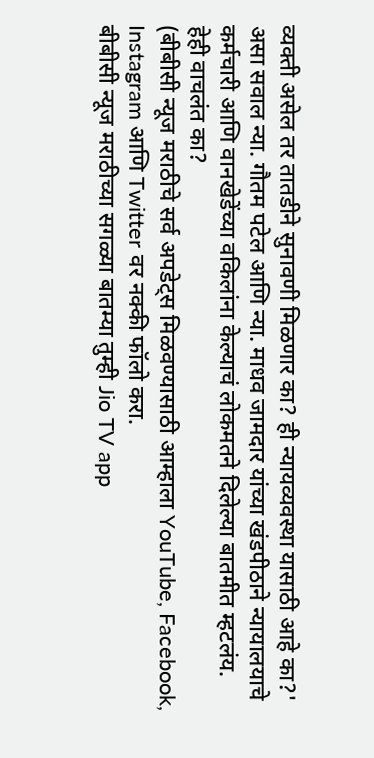व्यक्ती असेल तर तातडीने सुनावणी मिळणार का? ही न्यायव्यवस्था यासाठी आहे का?' असा सवाल न्या. गौतम पटेल आणि न्या. माधव जामदार यांच्या खंडपीठाने न्यायालयाचे कर्मचारी आणि वानखेडेंच्या वकिलांना केल्याचं लोकमतने दिलेल्या बातमीत म्हटलंय.
हेही वाचलंत का?
(बीबीसी न्यूज मराठीचे सर्व अपडेट्स मिळवण्यासाठी आम्हाला YouTube, Facebook, Instagram आणि Twitter वर नक्की फॉलो करा.
बीबीसी न्यूज मराठीच्या सगळ्या बातम्या तुम्ही Jio TV app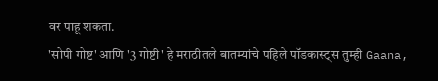वर पाहू शकता.
'सोपी गोष्ट' आणि '3 गोष्टी' हे मराठीतले बातम्यांचे पहिले पॉडकास्ट्स तुम्ही Gaana,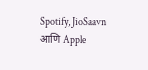Spotify, JioSaavn आणि Apple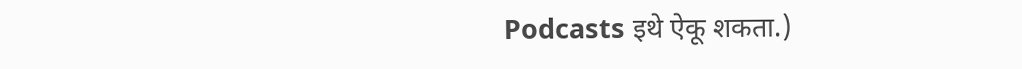Podcasts इथे ऐकू शकता.)